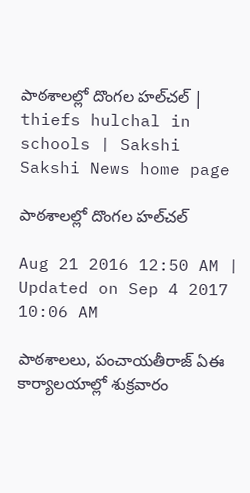పాఠశాలల్లో దొంగల హల్‌చల్‌ | thiefs hulchal in schools | Sakshi
Sakshi News home page

పాఠశాలల్లో దొంగల హల్‌చల్‌

Aug 21 2016 12:50 AM | Updated on Sep 4 2017 10:06 AM

పాఠశాలలు, పంచాయతీరాజ్‌ ఏఈ కార్యాలయాల్లో శుక్రవారం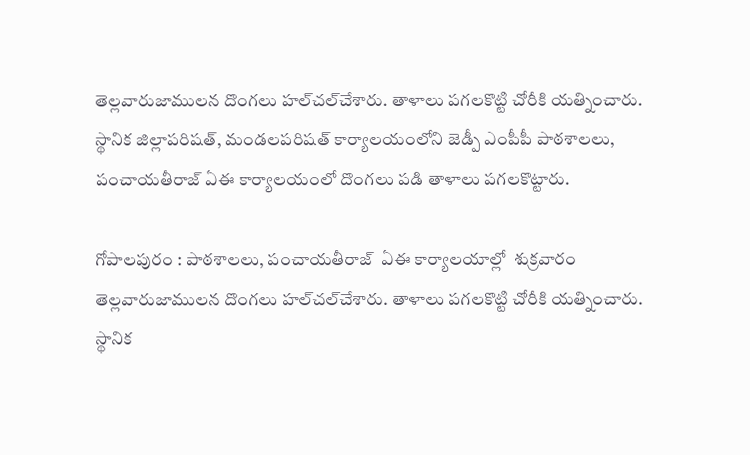తెల్లవారుజాములన దొంగలు హల్‌చల్‌చేశారు. తాళాలు పగలకొట్టి చోరీకి యత్నించారు. స్థానిక జిల్లాపరిషత్, మండలపరిషత్‌ కార్యాలయంలోని జెడ్పీ ఎంపీపీ పాఠశాలలు, పంచాయతీరాజ్‌ ఏఈ కార్యాలయంలో దొంగలు పడి తాళాలు పగలకొట్టారు.

గోపాలపురం : పాఠశాలలు, పంచాయతీరాజ్‌  ఏఈ కార్యాలయాల్లో  శుక్రవారం తెల్లవారుజాములన దొంగలు హల్‌చల్‌చేశారు. తాళాలు పగలకొట్టి చోరీకి యత్నించారు.  స్థానిక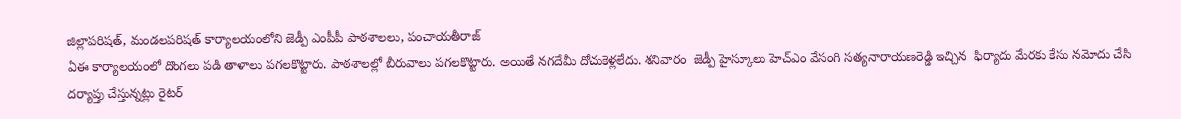జిల్లాపరిషత్, మండలపరిషత్‌ కార్యాలయంలోని జెడ్పీ ఎంపీపీ పాఠశాలలు, పంచాయతీరాజ్‌
ఏఈ కార్యాలయంలో దొంగలు పడి తాళాలు పగలకొట్టారు. పాఠశాలల్లో బీరువాలు పగలకొట్టారు. అయితే నగదేమీ దోచుకెళ్లలేదు. శనివారం  జెడ్పీ హైస్కూలు హెచ్‌ఎం వేసంగి సత్యనారాయణరెడ్డి ఇచ్చిన  ఫిర్యాదు మేరకు కేసు నమోదు చేసి దర్యాప్తు చేస్తున్నట్లు రైటర్‌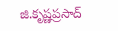జి.కృష్ణప్రసాద్‌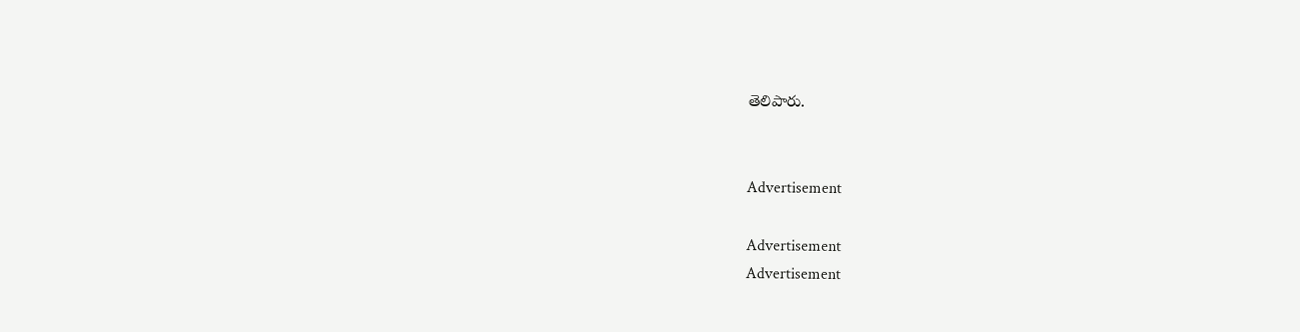తెలిపారు.


Advertisement

Advertisement
Advertisement